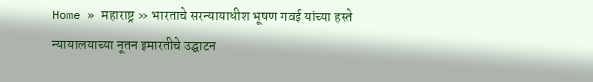Home » महाराष्ट्र » भारताचे सरन्यायाधीश भूषण गवई यांच्या हस्ते न्यायालयाच्या नूतन इमारतीचे उद्घाटन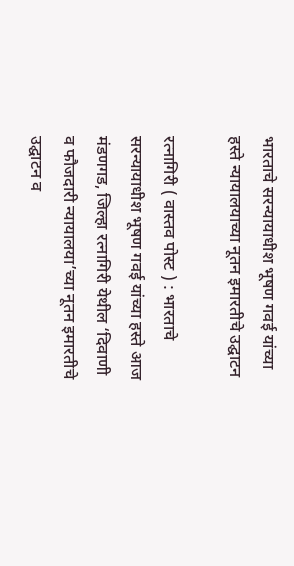भारताचे सरन्यायाधीश भूषण गवई यांच्या हस्ते न्यायालयाच्या नूतन इमारतीचे उद्घाटन

रत्नागिरी ( वास्तव पोस्ट ) : भारताचे सरन्यायाधीश भूषण गवई यांच्या हस्ते आज मंडणगड, जिल्हा रत्नागिरी येथील ‘दिवाणी व फौजदारी न्यायालया’च्या नूतन इमारतीचे उद्घाटन व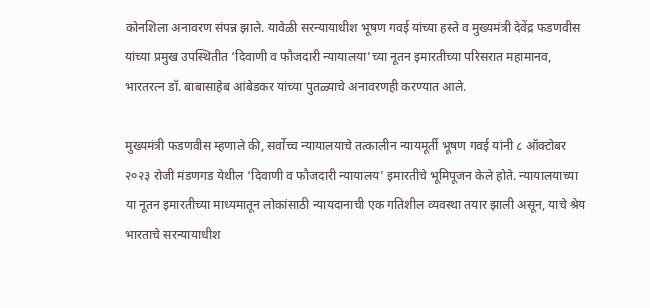कोनशिला अनावरण संपन्न झाले. यावेळी सरन्यायाधीश भूषण गवई यांच्या हस्ते व मुख्यमंत्री देवेंद्र फडणवीस यांच्या प्रमुख उपस्थितीत ‘दिवाणी व फौजदारी न्यायालया’च्या नूतन इमारतीच्या परिसरात महामानव, भारतरत्न डॉ. बाबासाहेब आंबेडकर यांच्या पुतळ्याचे अनावरणही करण्यात आले.

मुख्यमंत्री फडणवीस म्हणाले की, सर्वोच्च न्यायालयाचे तत्कालीन न्यायमूर्ती भूषण गवई यांनी ८ ऑक्टोबर २०२३ रोजी मंडणगड येथील ‘दिवाणी व फौजदारी न्यायालय’ इमारतीचे भूमिपूजन केले होते. न्यायालयाच्या या नूतन इमारतीच्या माध्यमातून लोकांसाठी न्यायदानाची एक गतिशील व्यवस्था तयार झाली असून, याचे श्रेय भारताचे सरन्यायाधीश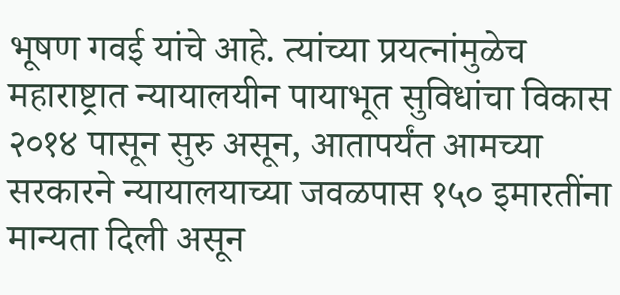भूषण गवई यांचे आहे. त्यांच्या प्रयत्नांमुळेच महाराष्ट्रात न्यायालयीन पायाभूत सुविधांचा विकास २०१४ पासून सुरु असून, आतापर्यंत आमच्या सरकारने न्यायालयाच्या जवळपास १५० इमारतींना मान्यता दिली असून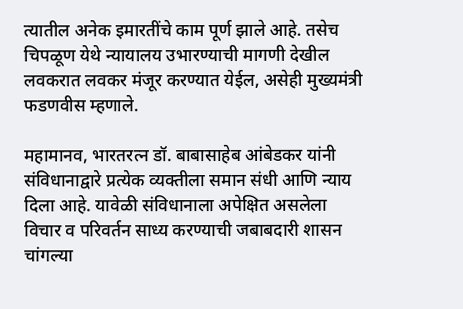त्यातील अनेक इमारतींचे काम पूर्ण झाले आहे. तसेच चिपळूण येथे न्यायालय उभारण्याची मागणी देखील लवकरात लवकर मंजूर करण्यात येईल, असेही मुख्यमंत्री फडणवीस म्हणाले.

महामानव, भारतरत्न डॉ. बाबासाहेब आंबेडकर यांनी संविधानाद्वारे प्रत्येक व्यक्तीला समान संधी आणि न्याय दिला आहे. यावेळी संविधानाला अपेक्षित असलेला विचार व परिवर्तन साध्य करण्याची जबाबदारी शासन चांगल्या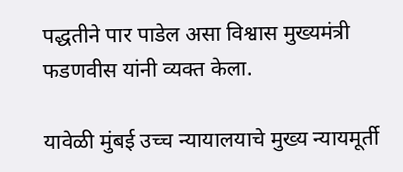पद्धतीने पार पाडेल असा विश्वास मुख्यमंत्री फडणवीस यांनी व्यक्त केला.

यावेळी मुंबई उच्च न्यायालयाचे मुख्य न्यायमूर्ती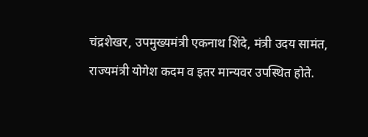चंद्रशेखर, उपमुख्यमंत्री एकनाथ शिंदे, मंत्री उदय सामंत, राज्यमंत्री योगेश कदम व इतर मान्यवर उपस्थित होते.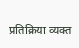प्रतिक्रिया व्यक्त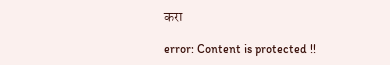करा

error: Content is protected !!